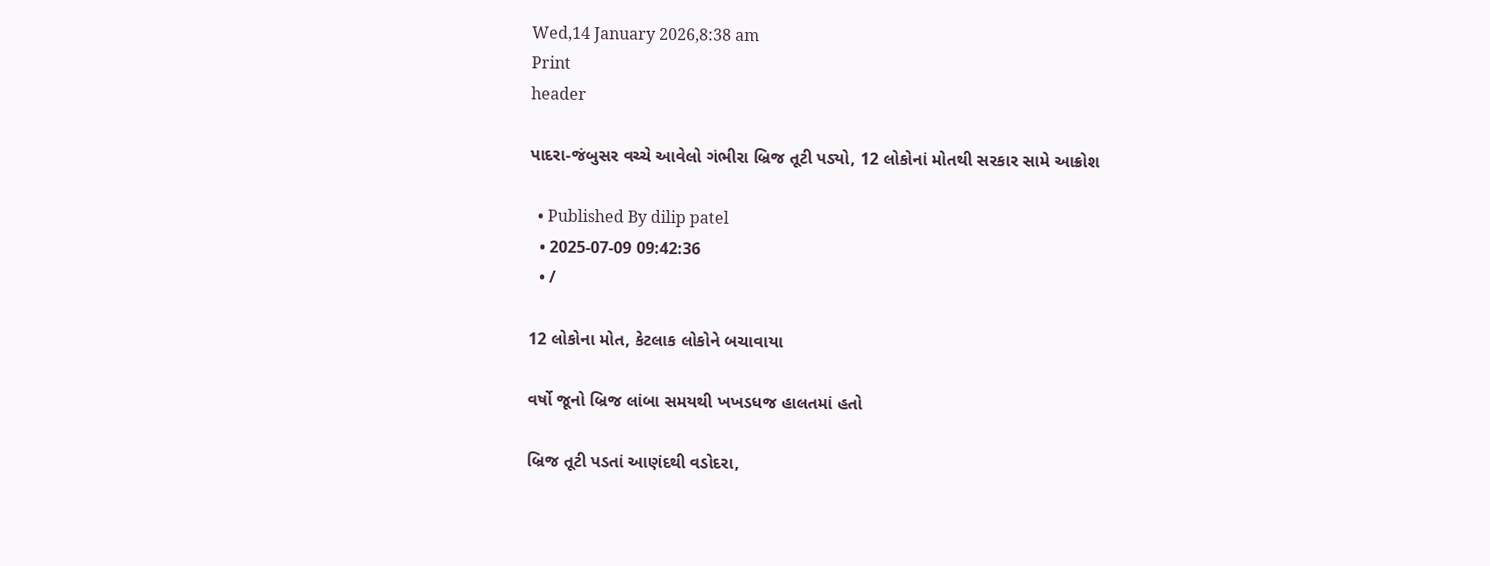Wed,14 January 2026,8:38 am
Print
header

પાદરા-જંબુસર વચ્ચે આવેલો ગંભીરા બ્રિજ તૂટી પડ્યો, 12 લોકોનાં મોતથી સરકાર સામે આક્રોશ

  • Published By dilip patel
  • 2025-07-09 09:42:36
  • /

12 લોકોના મોત, કેટલાક લોકોને બચાવાયા

વર્ષો જૂનો બ્રિજ લાંબા સમયથી ખખડધજ હાલતમાં હતો

બ્રિજ તૂટી પડતાં આણંદથી વડોદરા,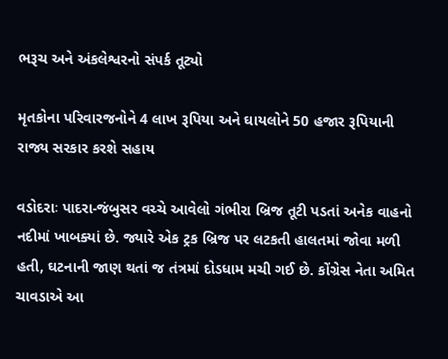ભરૂચ અને અંકલેશ્વરનો સંપર્ક તૂટ્યો

મૃતકોના પરિવારજનોને 4 લાખ રૂપિયા અને ઘાયલોને 50 હજાર રૂપિયાની રાજ્ય સરકાર કરશે સહાય

વડોદરાઃ પાદરા-જંબુસર વચ્ચે આવેલો ગંભીરા બ્રિજ તૂટી પડતાં અનેક વાહનો નદીમાં ખાબક્યાં છે. જ્યારે એક ટ્રક બ્રિજ પર લટકતી હાલતમાં જોવા મળી હતી, ઘટનાની જાણ થતાં જ તંત્રમાં દોડધામ મચી ગઈ છે. કોંગ્રેસ નેતા અમિત ચાવડાએ આ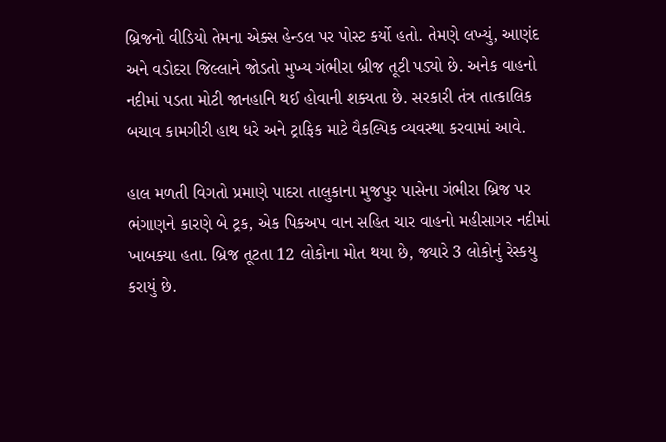બ્રિજનો વીડિયો તેમના એક્સ હેન્ડલ પર પોસ્ટ કર્યો હતો. તેમણે લખ્યું, આણંદ અને વડોદરા જિલ્લાને જોડતો મુખ્ય ગંભીરા બ્રીજ તૂટી પડ્યો છે. અનેક વાહનો નદીમાં પડતા મોટી જાનહાનિ થઈ હોવાની શક્યતા છે. સરકારી તંત્ર તાત્કાલિક બચાવ કામગીરી હાથ ધરે અને ટ્રાફિક માટે વૈકલ્પિક વ્યવસ્થા કરવામાં આવે.

હાલ મળતી વિગતો પ્રમાણે પાદરા તાલુકાના મુજપુર પાસેના ગંભીરા બ્રિજ પર ભંગાણને કારણે બે ટ્રક, એક પિકઅપ વાન સહિત ચાર વાહનો મહીસાગર નદીમાં ખાબક્યા હતા. બ્રિજ તૂટતા 12 લોકોના મોત થયા છે, જ્યારે 3 લોકોનું રેસ્કયુ કરાયું છે.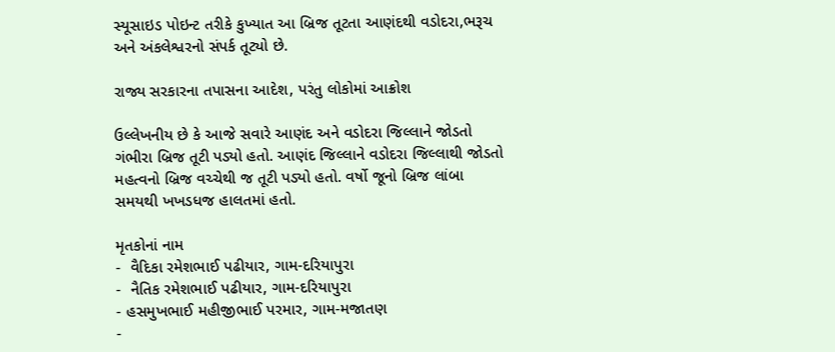સ્યૂસાઇડ પોઇન્ટ તરીકે કુખ્યાત આ બ્રિજ તૂટતા આણંદથી વડોદરા,ભરૂચ અને અંકલેશ્વરનો સંપર્ક તૂટ્યો છે.

રાજ્ય સરકારના તપાસના આદેશ, પરંતુ લોકોમાં આક્રોશ

ઉલ્લેખનીય છે કે આજે સવારે આણંદ અને વડોદરા જિલ્લાને જોડતો ગંભીરા બ્રિજ તૂટી પડ્યો હતો. આણંદ જિલ્લાને વડોદરા જિલ્લાથી જોડતો મહત્વનો બ્રિજ વચ્ચેથી જ તૂટી પડ્યો હતો. વર્ષો જૂનો બ્રિજ લાંબા સમયથી ખખડધજ હાલતમાં હતો.

મૃતકોનાં નામ
-  વૈદિકા રમેશભાઈ પઢીયાર, ગામ-દરિયાપુરા
-  નૈતિક રમેશભાઈ પઢીયાર, ગામ-દરિયાપુરા
- હસમુખભાઈ મહીજીભાઈ પરમાર, ગામ-મજાતણ
-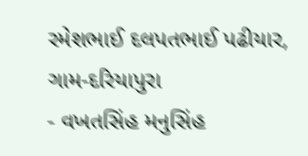રમેશભાઈ દલપતભાઈ પઢીયાર, ગામ-દરિયાપુરા
- વખતસિંહ મનુસિંહ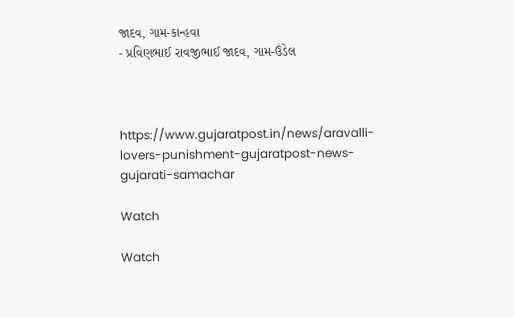જાદવ, ગામ-કાન્હવા
- પ્રવિણભાઈ રાવજીભાઈ જાદવ, ગામ-ઉંડેલ



https://www.gujaratpost.in/news/aravalli-lovers-punishment-gujaratpost-news-gujarati-samachar

Watch

Watch